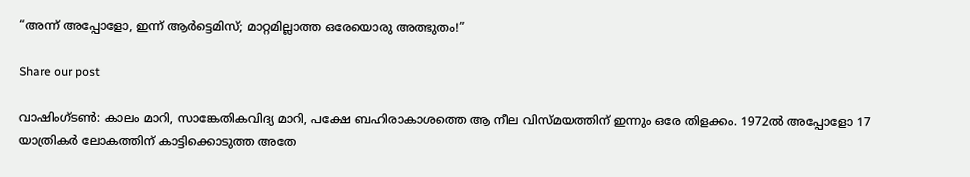“അന്ന് അപ്പോളോ, ഇന്ന് ആർട്ടെമിസ്; മാറ്റമില്ലാത്ത ഒരേയൊരു അത്ഭുതം!”

Share our post

വാഷിംഗ്ടൺ: കാലം മാറി, സാങ്കേതികവിദ്യ മാറി, പക്ഷേ ബഹിരാകാശത്തെ ആ നീല വിസ്മയത്തിന് ഇന്നും ഒരേ തിളക്കം. 1972ൽ അപ്പോളോ 17 യാത്രികർ ലോകത്തിന് കാട്ടിക്കൊടുത്ത അതേ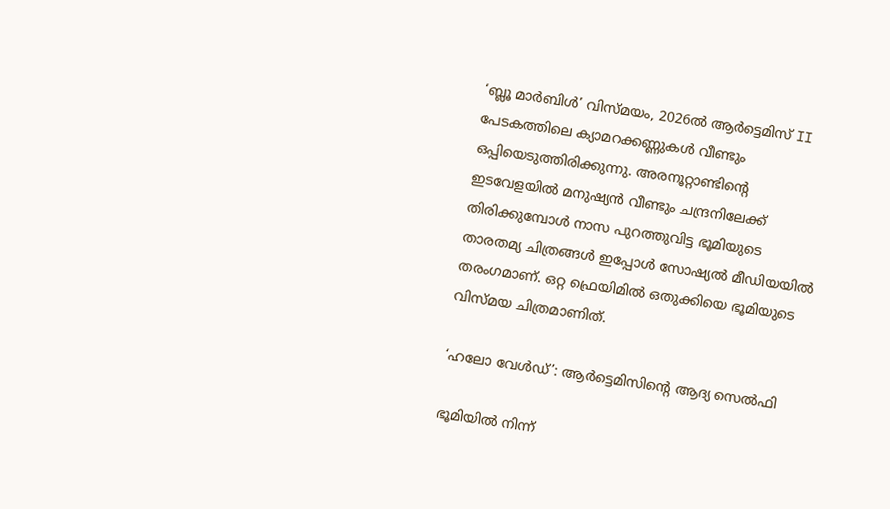‘ബ്ലൂ മാർബിൾ’ വിസ്മയം, 2026ൽ ആർട്ടെമിസ് II പേടകത്തിലെ ക്യാമറക്കണ്ണുകൾ വീണ്ടും ഒപ്പിയെടുത്തിരിക്കുന്നു. അരനൂറ്റാണ്ടിന്റെ ഇടവേളയിൽ മനുഷ്യൻ വീണ്ടും ചന്ദ്രനിലേക്ക് തിരിക്കുമ്പോൾ നാസ പുറത്തുവിട്ട ഭൂമിയുടെ താരതമ്യ ചിത്രങ്ങൾ ഇപ്പോൾ സോഷ്യൽ മീഡിയയിൽ തരംഗമാണ്. ഒറ്റ ഫ്രെയിമിൽ ഒതുക്കിയെ ഭൂമിയുടെ വിസ്മയ ചിത്രമാണിത്.

‘ഹലോ വേൾഡ്’: ആർട്ടെമിസിന്റെ ആദ്യ സെൽഫി

ഭൂമിയിൽ നിന്ന്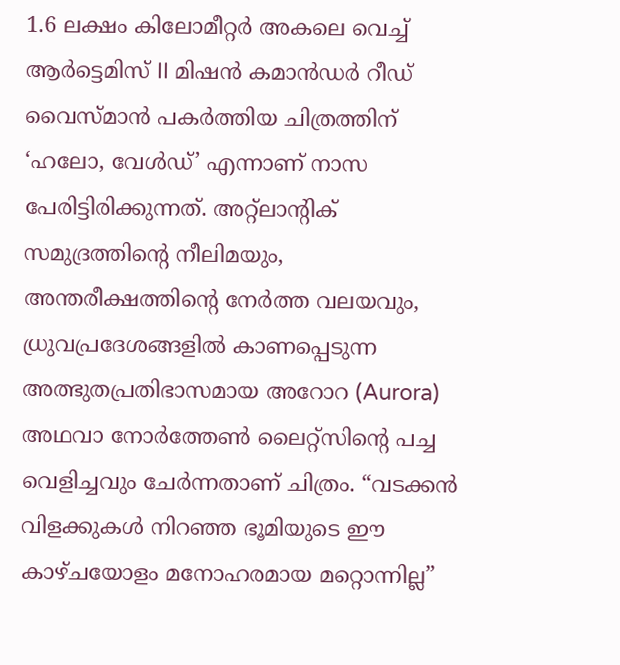1.6 ലക്ഷം കിലോമീറ്റർ അകലെ വെച്ച് ആർട്ടെമിസ് II മിഷൻ കമാൻഡർ റീഡ് വൈസ്മാൻ പകർത്തിയ ചിത്രത്തിന് ‘ഹലോ, വേൾഡ്’ എന്നാണ് നാസ പേരിട്ടിരിക്കുന്നത്. അറ്റ്ലാന്റിക് സമുദ്രത്തിന്റെ നീലിമയും, അന്തരീക്ഷത്തിന്റെ നേർത്ത വലയവും, ധ്രുവപ്രദേശങ്ങളിൽ കാണപ്പെടുന്ന അത്ഭുതപ്രതിഭാസമായ അറോറ (Aurora) അഥവാ നോർത്തേൺ ലൈറ്റ്സിന്റെ പച്ച വെളിച്ചവും ചേർന്നതാണ് ചിത്രം. “വടക്കൻ വിളക്കുകൾ നിറഞ്ഞ ഭൂമിയുടെ ഈ കാഴ്ചയോളം മനോഹരമായ മറ്റൊന്നില്ല”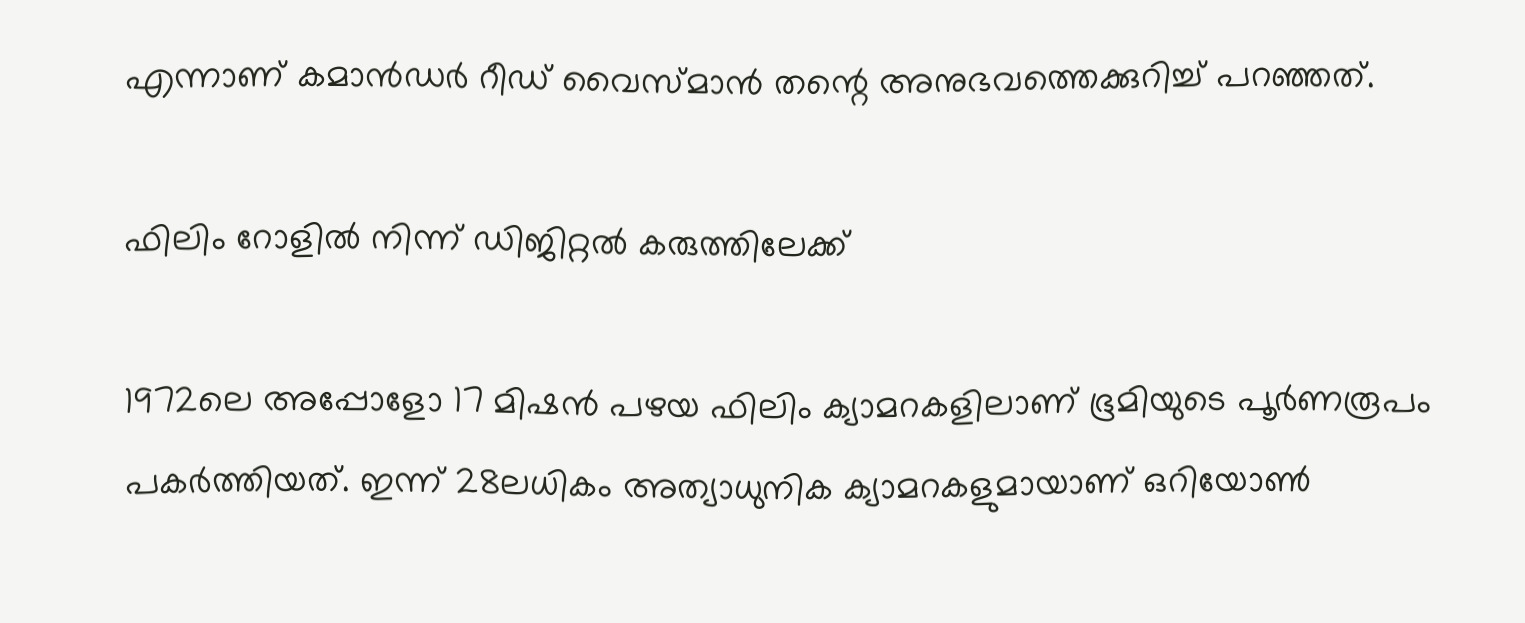എന്നാണ് കമാൻഡർ റീഡ് വൈസ്മാൻ തന്റെ അനുഭവത്തെക്കുറിച്ച് പറഞ്ഞത്.

ഫിലിം റോളിൽ നിന്ന് ഡിജിറ്റൽ കരുത്തിലേക്ക്

1972ലെ അപ്പോളോ 17 മിഷൻ പഴയ ഫിലിം ക്യാമറകളിലാണ് ഭൂമിയുടെ പൂർണരൂപം പകർത്തിയത്. ഇന്ന് 28ലധികം അത്യാധുനിക ക്യാമറകളുമായാണ് ഒറിയോൺ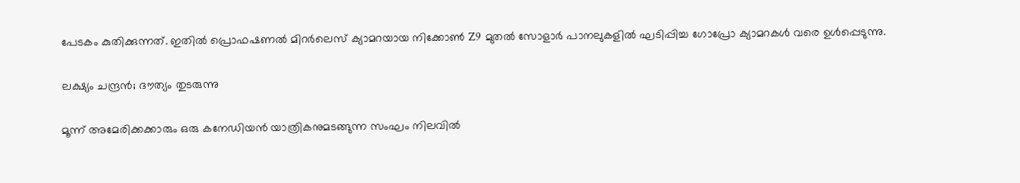പേടകം കുതിക്കുന്നത്. ഇതിൽ പ്രൊഫഷണൽ മിറർലെസ് ക്യാമറയായ നിക്കോൺ Z9 മുതൽ സോളാർ പാനലുകളിൽ ഘടിപ്പിച്ച ഗോപ്രോ ക്യാമറകൾ വരെ ഉൾപ്പെടുന്നു.

ലക്ഷ്യം ചന്ദ്രൻ; ദൗത്യം തുടരുന്നു

മൂന്ന് അമേരിക്കക്കാരും ഒരു കനേഡിയൻ യാത്രികനുമടങ്ങുന്ന സംഘം നിലവിൽ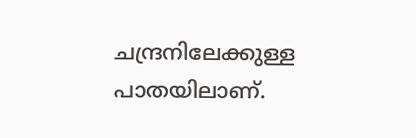ചന്ദ്രനിലേക്കുള്ള പാതയിലാണ്.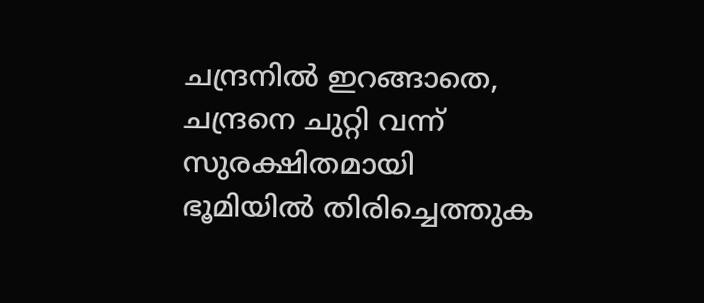ചന്ദ്രനിൽ ഇറങ്ങാതെ, ചന്ദ്രനെ ചുറ്റി വന്ന് സുരക്ഷിതമായി ഭൂമിയിൽ തിരിച്ചെത്തുക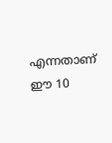എന്നതാണ് ഈ 10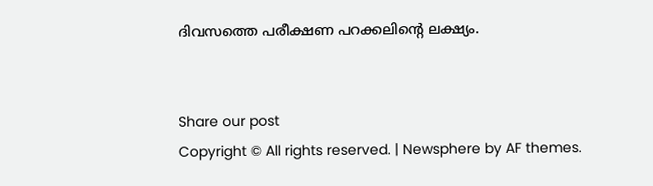ദിവസത്തെ പരീക്ഷണ പറക്കലിന്റെ ലക്ഷ്യം.


Share our post
Copyright © All rights reserved. | Newsphere by AF themes.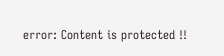error: Content is protected !!